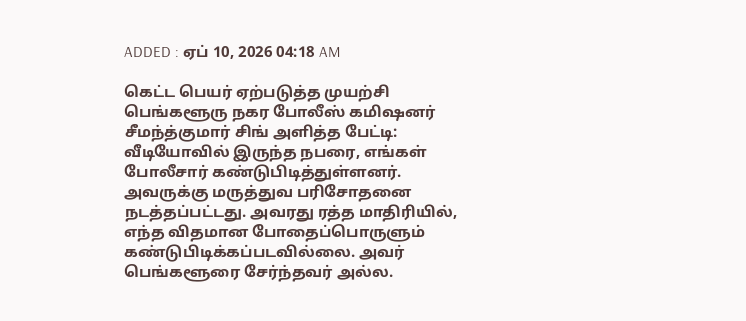ADDED : ஏப் 10, 2026 04:18 AM

கெட்ட பெயர் ஏற்படுத்த முயற்சி பெங்களூரு நகர போலீஸ் கமிஷனர் சீமந்த்குமார் சிங் அளித்த பேட்டி:
வீடியோவில் இருந்த நபரை, எங்கள் போலீசார் கண்டுபிடித்துள்ளனர். அவருக்கு மருத்துவ பரிசோதனை நடத்தப்பட்டது. அவரது ரத்த மாதிரியில், எந்த விதமான போதைப்பொருளும் கண்டுபிடிக்கப்படவில்லை. அவர் பெங்களூரை சேர்ந்தவர் அல்ல.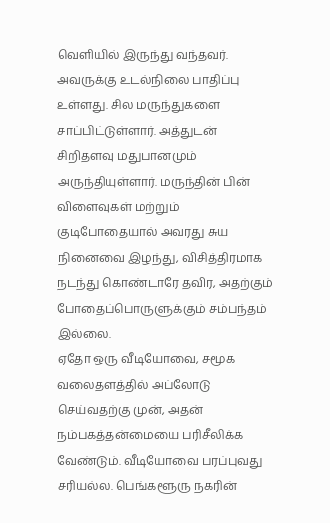வெளியில் இருந்து வந்தவர்.
அவருக்கு உடல்நிலை பாதிப்பு உள்ளது. சில மருந்துகளை சாப்பிட்டுள்ளார். அத்துடன் சிறிதளவு மதுபானமும் அருந்தியுள்ளார். மருந்தின் பின் விளைவுகள் மற்றும் குடிபோதையால் அவரது சுய நினைவை இழந்து, விசித்திரமாக நடந்து கொண்டாரே தவிர, அதற்கும் போதைப்பொருளுக்கும் சம்பந்தம் இல்லை.
ஏதோ ஒரு வீடியோவை, சமூக வலைதளத்தில் அப்லோடு செய்வதற்கு முன், அதன் நம்பகத்தன்மையை பரிசீலிக்க வேண்டும். வீடியோவை பரப்புவது சரியல்ல. பெங்களூரு நகரின்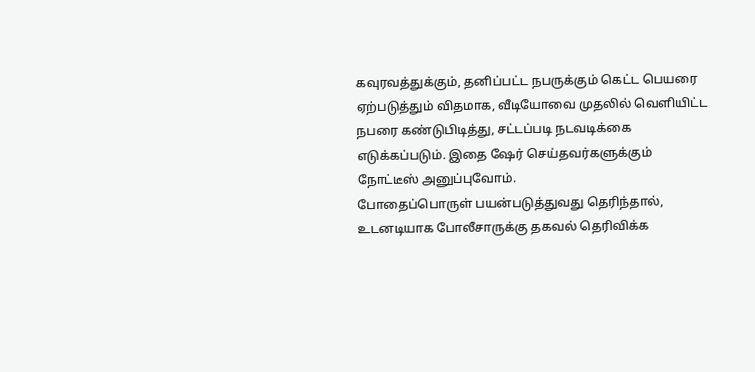கவுரவத்துக்கும், தனிப்பட்ட நபருக்கும் கெட்ட பெயரை ஏற்படுத்தும் விதமாக, வீடியோவை முதலில் வெளியிட்ட நபரை கண்டுபிடித்து, சட்டப்படி நடவடிக்கை எடுக்கப்படும். இதை ஷேர் செய்தவர்களுக்கும் நோட்டீஸ் அனுப்புவோம்.
போதைப்பொருள் பயன்படுத்துவது தெரிந்தால், உடனடியாக போலீசாருக்கு தகவல் தெரிவிக்க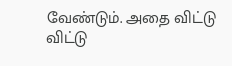வேண்டும். அதை விட்டு விட்டு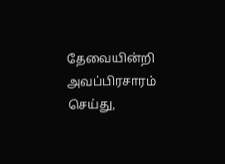தேவையின்றி அவப்பிரசாரம் செய்து,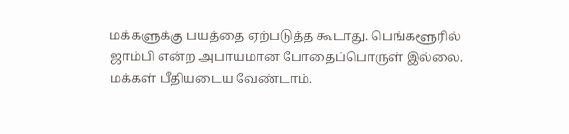மக்களுக்கு பயத்தை ஏற்படுத்த கூடாது. பெங்களூரில் ஜாம்பி என்ற அபாயமான போதைப்பொருள் இல்லை. மக்கள் பீதியடைய வேண்டாம்.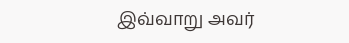இவ்வாறு அவர்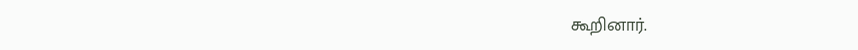கூறினார்.